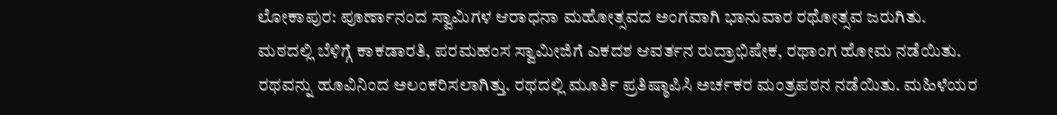ಲೋಕಾಪುರ: ಪೂರ್ಣಾನಂದ ಸ್ವಾಮಿಗಳ ಆರಾಧನಾ ಮಹೋತ್ಸವದ ಅಂಗವಾಗಿ ಭಾನುವಾರ ರಥೋತ್ಸವ ಜರುಗಿತು.
ಮಠದಲ್ಲಿ ಬೆಳಿಗ್ಗೆ ಕಾಕಡಾರತಿ, ಪರಮಹಂಸ ಸ್ವಾಮೀಜಿಗೆ ಎಕದಶ ಆವರ್ತನ ರುದ್ರಾಭಿಷೇಕ, ರಥಾಂಗ ಹೋಮ ನಡೆಯಿತು. ರಥವನ್ನು ಹೂವಿನಿಂದ ಅಲಂಕರಿಸಲಾಗಿತ್ತು. ರಥದಲ್ಲಿ ಮೂರ್ತಿ ಪ್ರತಿಷ್ಠಾಪಿಸಿ ಅರ್ಚಕರ ಮಂತ್ರಪಠನ ನಡೆಯಿತು. ಮಹಿಳೆಯರ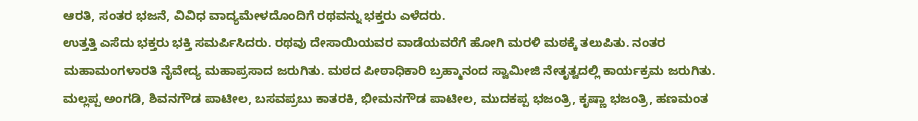ಆರತಿ, ಸಂತರ ಭಜನೆ, ವಿವಿಧ ವಾದ್ಯಮೇಳದೊಂದಿಗೆ ರಥವನ್ನು ಭಕ್ತರು ಎಳೆದರು.
ಉತ್ತತ್ತಿ ಎಸೆದು ಭಕ್ತರು ಭಕ್ತಿ ಸಮರ್ಪಿಸಿದರು. ರಥವು ದೇಸಾಯಿಯವರ ವಾಡೆಯವರೆಗೆ ಹೋಗಿ ಮರಳಿ ಮಠಕ್ಕೆ ತಲುಪಿತು. ನಂತರ ಮಹಾಮಂಗಳಾರತಿ ನೈವೇದ್ಯ ಮಹಾಪ್ರಸಾದ ಜರುಗಿತು. ಮಠದ ಪೀಠಾಧಿಕಾರಿ ಬ್ರಹ್ಮಾನಂದ ಸ್ವಾಮೀಜಿ ನೇತೃತ್ವದಲ್ಲಿ ಕಾರ್ಯಕ್ರಮ ಜರುಗಿತು. ಮಲ್ಲಪ್ಪ ಅಂಗಡಿ, ಶಿವನಗೌಡ ಪಾಟೀಲ, ಬಸವಪ್ರಬು ಕಾತರಕಿ, ಭೀಮನಗೌಡ ಪಾಟೀಲ, ಮುದಕಪ್ಪ ಭಜಂತ್ರಿ, ಕೃಷ್ಣಾ ಭಜಂತ್ರಿ, ಹಣಮಂತ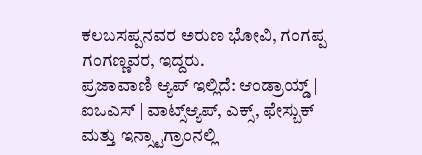ಕಲಬಸಪ್ಪನವರ ಅರುಣ ಭೋವಿ, ಗಂಗಪ್ಪ ಗಂಗಣ್ಣವರ, ಇದ್ದರು.
ಪ್ರಜಾವಾಣಿ ಆ್ಯಪ್ ಇಲ್ಲಿದೆ: ಆಂಡ್ರಾಯ್ಡ್ | ಐಒಎಸ್ | ವಾಟ್ಸ್ಆ್ಯಪ್, ಎಕ್ಸ್, ಫೇಸ್ಬುಕ್ ಮತ್ತು ಇನ್ಸ್ಟಾಗ್ರಾಂನಲ್ಲಿ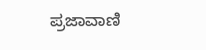ಪ್ರಜಾವಾಣಿ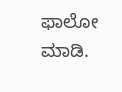ಫಾಲೋ ಮಾಡಿ.